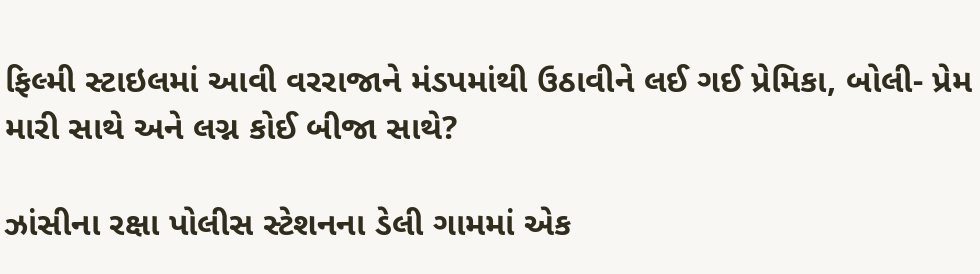ફિલ્મી સ્ટાઇલમાં આવી વરરાજાને મંડપમાંથી ઉઠાવીને લઈ ગઈ પ્રેમિકા, બોલી- પ્રેમ મારી સાથે અને લગ્ન કોઈ બીજા સાથે?

ઝાંસીના રક્ષા પોલીસ સ્ટેશનના ડેલી ગામમાં એક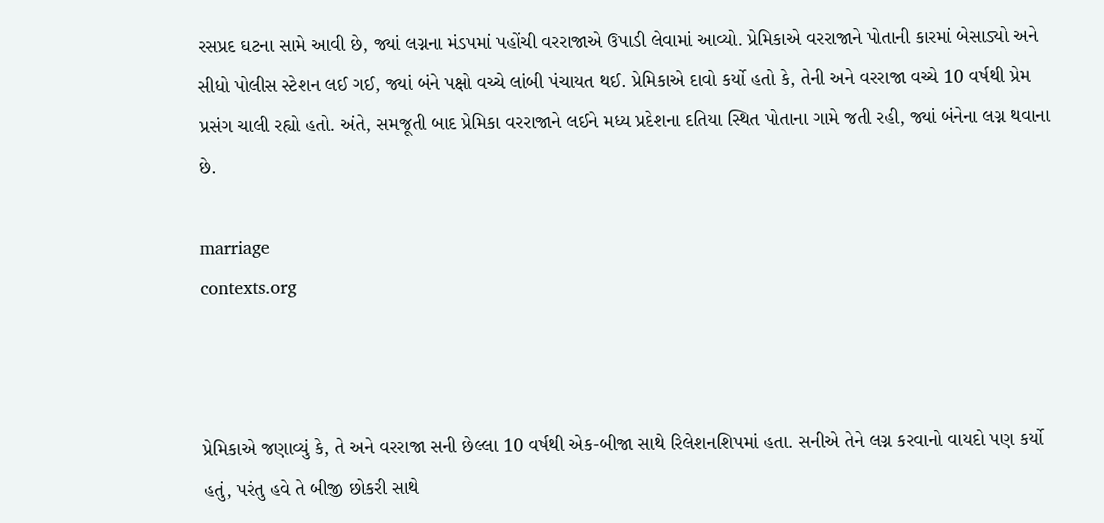રસપ્રદ ઘટના સામે આવી છે, જ્યાં લગ્નના મંડપમાં પહોંચી વરરાજાએ ઉપાડી લેવામાં આવ્યો. પ્રેમિકાએ વરરાજાને પોતાની કારમાં બેસાડ્યો અને સીધો પોલીસ સ્ટેશન લઈ ગઈ, જ્યાં બંને પક્ષો વચ્ચે લાંબી પંચાયત થઈ. પ્રેમિકાએ દાવો કર્યો હતો કે, તેની અને વરરાજા વચ્ચે 10 વર્ષથી પ્રેમ પ્રસંગ ચાલી રહ્યો હતો. અંતે, સમજૂતી બાદ પ્રેમિકા વરરાજાને લઈને મધ્ય પ્રદેશના દતિયા સ્થિત પોતાના ગામે જતી રહી, જ્યાં બંનેના લગ્ન થવાના છે.

marriage
contexts.org



પ્રેમિકાએ જણાવ્યું કે, તે અને વરરાજા સની છેલ્લા 10 વર્ષથી એક-બીજા સાથે રિલેશનશિપમાં હતા. સનીએ તેને લગ્ન કરવાનો વાયદો પણ કર્યો હતું, પરંતુ હવે તે બીજી છોકરી સાથે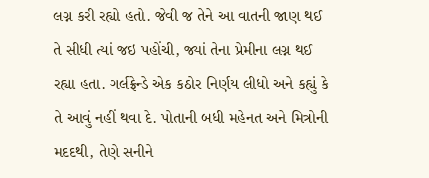લગ્ન કરી રહ્યો હતો. જેવી જ તેને આ વાતની જાણ થઈ તે સીધી ત્યાં જઇ પહોંચી, જ્યાં તેના પ્રેમીના લગ્ન થઈ રહ્યા હતા. ગર્લફ્રેન્ડે એક કઠોર નિર્ણય લીધો અને કહ્યું કે તે આવું નહીં થવા દે. પોતાની બધી મહેનત અને મિત્રોની મદદથી, તેણે સનીને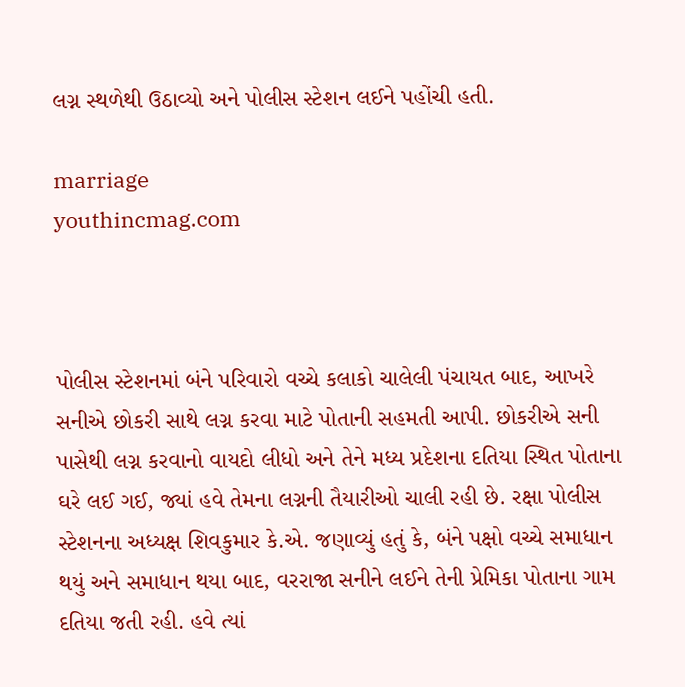લગ્ન સ્થળેથી ઉઠાવ્યો અને પોલીસ સ્ટેશન લઈને પહોંચી હતી.

marriage
youthincmag.com



પોલીસ સ્ટેશનમાં બંને પરિવારો વચ્ચે કલાકો ચાલેલી પંચાયત બાદ, આખરે સનીએ છોકરી સાથે લગ્ન કરવા માટે પોતાની સહમતી આપી. છોકરીએ સની પાસેથી લગ્ન કરવાનો વાયદો લીધો અને તેને મધ્ય પ્રદેશના દતિયા સ્થિત પોતાના ઘરે લઈ ગઈ, જ્યાં હવે તેમના લગ્નની તૈયારીઓ ચાલી રહી છે. રક્ષા પોલીસ સ્ટેશનના અધ્યક્ષ શિવકુમાર કે.એ. જણાવ્યું હતું કે, બંને પક્ષો વચ્ચે સમાધાન થયું અને સમાધાન થયા બાદ, વરરાજા સનીને લઈને તેની પ્રેમિકા પોતાના ગામ દતિયા જતી રહી. હવે ત્યાં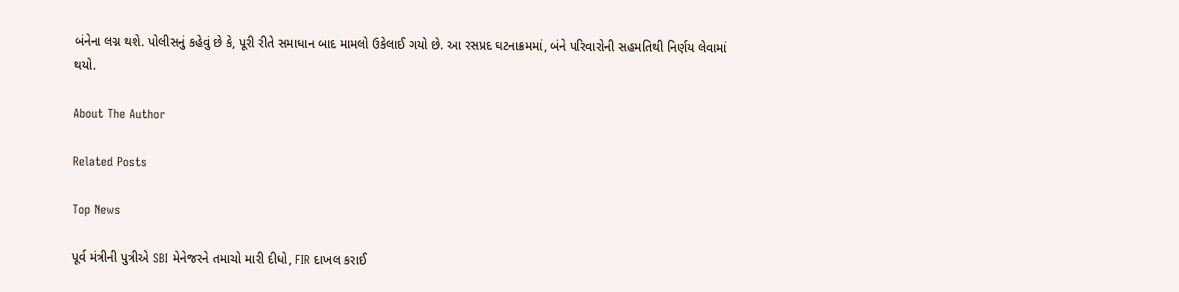બંનેના લગ્ન થશે. પોલીસનું કહેવું છે કે, પૂરી રીતે સમાધાન બાદ મામલો ઉકેલાઈ ગયો છે. આ રસપ્રદ ઘટનાક્રમમાં, બંને પરિવારોની સહમતિથી નિર્ણય લેવામાં થયો.

About The Author

Related Posts

Top News

પૂર્વ મંત્રીની પુત્રીએ SBI મેનેજરને તમાચો મારી દીધો, FIR દાખલ કરાઈ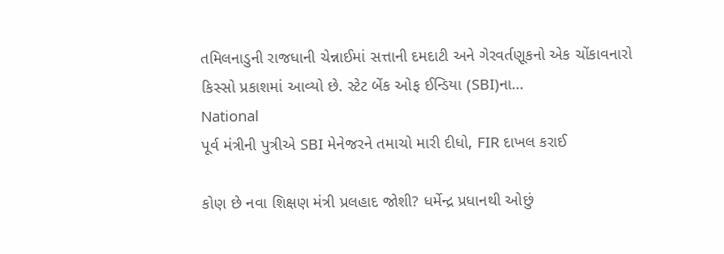તમિલનાડુની રાજધાની ચેન્નાઈમાં સત્તાની દમદાટી અને ગેરવર્તણૂકનો એક ચોંકાવનારો કિસ્સો પ્રકાશમાં આવ્યો છે. સ્ટેટ બેંક ઓફ ઈન્ડિયા (SBI)ના...
National
પૂર્વ મંત્રીની પુત્રીએ SBI મેનેજરને તમાચો મારી દીધો, FIR દાખલ કરાઈ

કોણ છે નવા શિક્ષણ મંત્રી પ્રલહાદ જોશી? ધર્મેન્દ્ર પ્રધાનથી ઓછું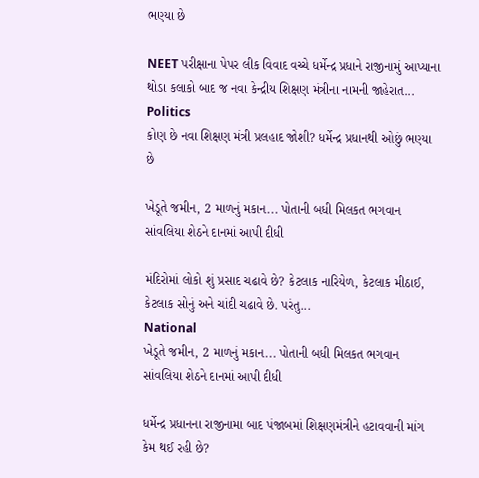ભણ્યા છે

NEET પરીક્ષાના પેપર લીક વિવાદ વચ્ચે ધર્મેન્દ્ર પ્રધાને રાજીનામું આપ્યાના થોડા કલાકો બાદ જ નવા કેન્દ્રીય શિક્ષણ મંત્રીના નામની જાહેરાત...
Politics
કોણ છે નવા શિક્ષણ મંત્રી પ્રલહાદ જોશી? ધર્મેન્દ્ર પ્રધાનથી ઓછું ભણ્યા છે

ખેડૂતે જમીન, 2 માળનું મકાન... પોતાની બધી મિલકત ભગવાન સાંવલિયા શેઠને દાનમાં આપી દીધી

મંદિરોમાં લોકો શું પ્રસાદ ચઢાવે છે? કેટલાક નારિયેળ, કેટલાક મીઠાઈ, કેટલાક સોનું અને ચાંદી ચઢાવે છે. પરંતુ...
National
ખેડૂતે જમીન, 2 માળનું મકાન... પોતાની બધી મિલકત ભગવાન સાંવલિયા શેઠને દાનમાં આપી દીધી

ધર્મેન્દ્ર પ્રધાનના રાજીનામા બાદ પંજાબમાં શિક્ષણમંત્રીને હટાવવાની માંગ કેમ થઈ રહી છે?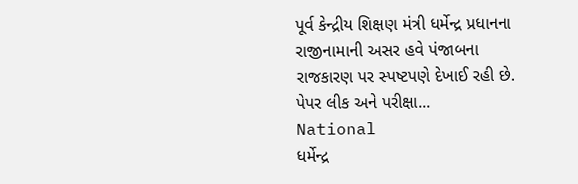પૂર્વ કેન્દ્રીય શિક્ષણ મંત્રી ધર્મેન્દ્ર પ્રધાનના રાજીનામાની અસર હવે પંજાબના રાજકારણ પર સ્પષ્ટપણે દેખાઈ રહી છે. પેપર લીક અને પરીક્ષા...
National
ધર્મેન્દ્ર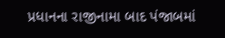પ્રધાનના રાજીનામા બાદ પંજાબમાં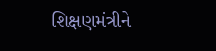શિક્ષણમંત્રીને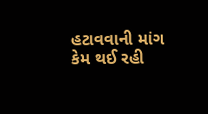હટાવવાની માંગ કેમ થઈ રહી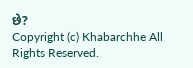છે?
Copyright (c) Khabarchhe All Rights Reserved.